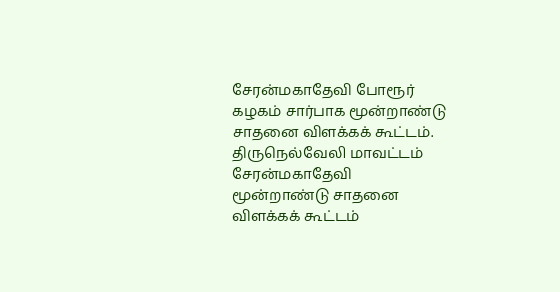சேரன்மகாதேவி போரூர் கழகம் சார்பாக மூன்றாண்டு சாதனை விளக்கக் கூட்டம்.
திருநெல்வேலி மாவட்டம் சேரன்மகாதேவி
மூன்றாண்டு சாதனை விளக்கக் கூட்டம்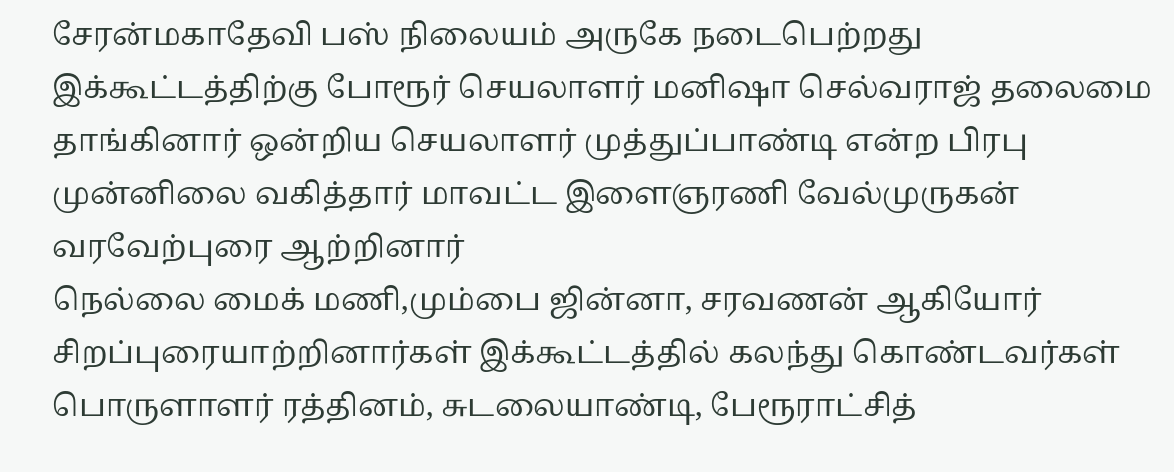சேரன்மகாதேவி பஸ் நிலையம் அருகே நடைபெற்றது இக்கூட்டத்திற்கு போரூர் செயலாளர் மனிஷா செல்வராஜ் தலைமை தாங்கினார் ஒன்றிய செயலாளர் முத்துப்பாண்டி என்ற பிரபு முன்னிலை வகித்தார் மாவட்ட இளைஞரணி வேல்முருகன் வரவேற்புரை ஆற்றினார்
நெல்லை மைக் மணி,மும்பை ஜின்னா, சரவணன் ஆகியோர் சிறப்புரையாற்றினார்கள் இக்கூட்டத்தில் கலந்து கொண்டவர்கள் பொருளாளர் ரத்தினம், சுடலையாண்டி, பேரூராட்சித்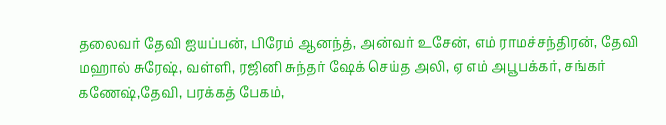தலைவர் தேவி ஐயப்பன், பிரேம் ஆனந்த், அன்வர் உசேன், எம் ராமச்சந்திரன், தேவி மஹால் சுரேஷ், வள்ளி, ரஜினி சுந்தர் ஷேக் செய்த அலி, ஏ எம் அபூபக்கர், சங்கர் கணேஷ்,தேவி, பரக்கத் பேகம்,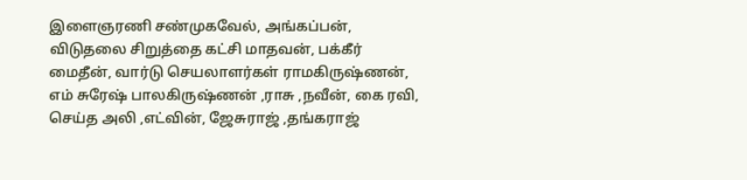இளைஞரணி சண்முகவேல், அங்கப்பன், விடுதலை சிறுத்தை கட்சி மாதவன், பக்கீர் மைதீன், வார்டு செயலாளர்கள் ராமகிருஷ்ணன், எம் சுரேஷ் பாலகிருஷ்ணன் ,ராசு ,நவீன், கை ரவி, செய்த அலி ,எட்வின், ஜேசுராஜ் ,தங்கராஜ்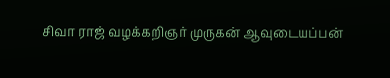சிவா ராஜ் வழக்கறிஞர் முருகன் ஆவுடையப்பன்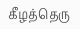கீழத்தெரு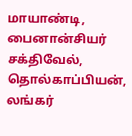மாயாண்டி, பைனான்சியர் சக்திவேல், தொல்காப்பியன், லங்கர்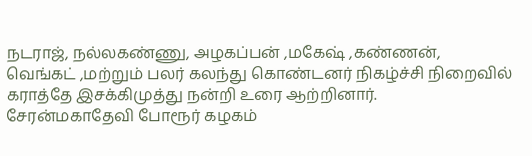நடராஜ், நல்லகண்ணு, அழகப்பன் ,மகேஷ் ,கண்ணன், வெங்கட் ,மற்றும் பலர் கலந்து கொண்டனர் நிகழ்ச்சி நிறைவில் கராத்தே இசக்கிமுத்து நன்றி உரை ஆற்றினார்.
சேரன்மகாதேவி போரூர் கழகம்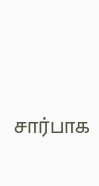சார்பாக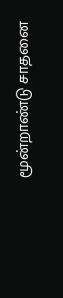மூன்றாண்டு சாதனை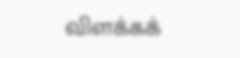விளக்கக்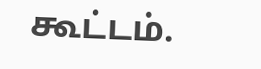கூட்டம்.